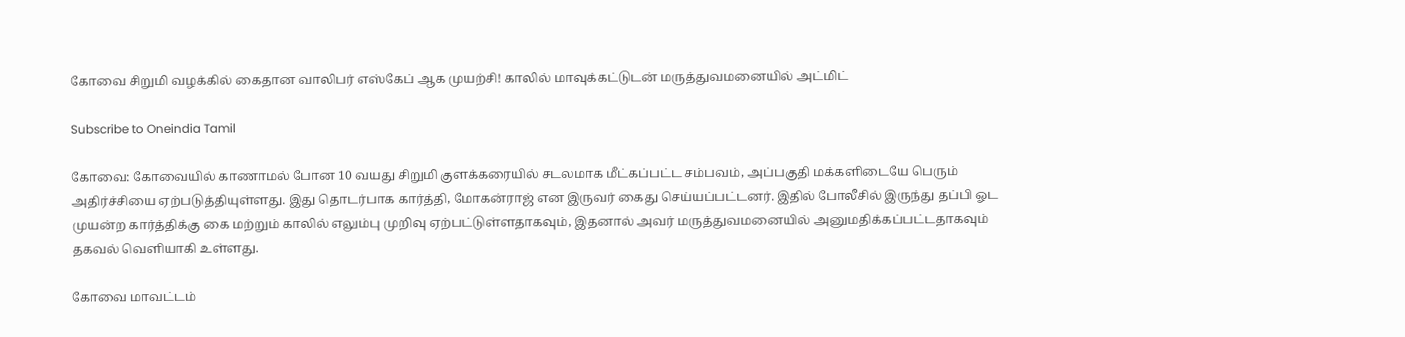கோவை சிறுமி வழக்கில் கைதான வாலிபர் எஸ்கேப் ஆக முயற்சி! காலில் மாவுக்கட்டுடன் மருத்துவமனையில் அட்மிட்

Subscribe to Oneindia Tamil

கோவை: கோவையில் காணாமல் போன 10 வயது சிறுமி குளக்கரையில் சடலமாக மீட்கப்பட்ட சம்பவம், அப்பகுதி மக்களிடையே பெரும் அதிர்ச்சியை ஏற்படுத்தியுள்ளது. இது தொடர்பாக கார்த்தி, மோகன்ராஜ் என இருவர் கைது செய்யப்பட்டனர். இதில் போலீசில் இருந்து தப்பி ஓட முயன்ற கார்த்திக்கு கை மற்றும் காலில் எலும்பு முறிவு ஏற்பட்டுள்ளதாகவும், இதனால் அவர் மருத்துவமனையில் அனுமதிக்கப்பட்டதாகவும் தகவல் வெளியாகி உள்ளது.

கோவை மாவட்டம்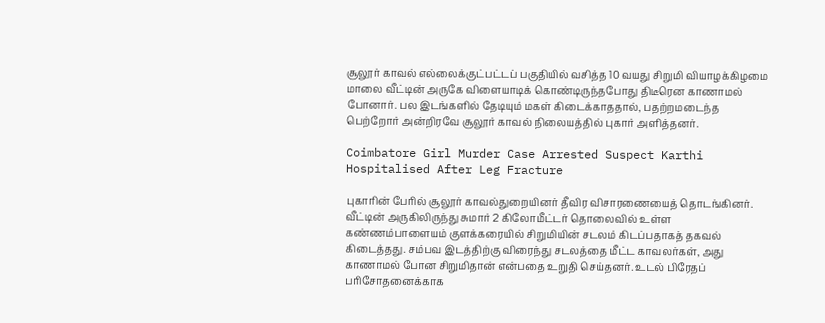சூலூர் காவல் எல்லைக்குட்பட்டப் பகுதியில் வசித்த 10 வயது சிறுமி வியாழக்கிழமை மாலை வீட்டின் அருகே விளையாடிக் கொண்டிருந்தபோது திடீரென காணாமல் போனார். பல இடங்களில் தேடியும் மகள் கிடைக்காததால், பதற்றமடைந்த பெற்றோர் அன்றிரவே சூலூர் காவல் நிலையத்தில் புகார் அளித்தனர்.

Coimbatore Girl Murder Case Arrested Suspect Karthi Hospitalised After Leg Fracture

புகாரின் பேரில் சூலூர் காவல்துறையினர் தீவிர விசாரணையைத் தொடங்கினர். வீட்டின் அருகிலிருந்து சுமார் 2 கிலோமீட்டர் தொலைவில் உள்ள கண்ணம்பாளையம் குளக்கரையில் சிறுமியின் சடலம் கிடப்பதாகத் தகவல் கிடைத்தது. சம்பவ இடத்திற்கு விரைந்து சடலத்தை மீட்ட காவலர்கள், அது காணாமல் போன சிறுமிதான் என்பதை உறுதி செய்தனர். உடல் பிரேதப் பரிசோதனைக்காக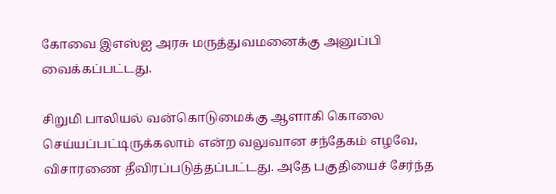கோவை இஎஸ்ஐ அரசு மருத்துவமனைக்கு அனுப்பி வைக்கப்பட்டது.

சிறுமி பாலியல் வன்கொடுமைக்கு ஆளாகி கொலை செய்யப்பட்டிருக்கலாம் என்ற வலுவான சந்தேகம் எழவே, விசாரணை தீவிரப்படுத்தப்பட்டது. அதே பகுதியைச் சேர்ந்த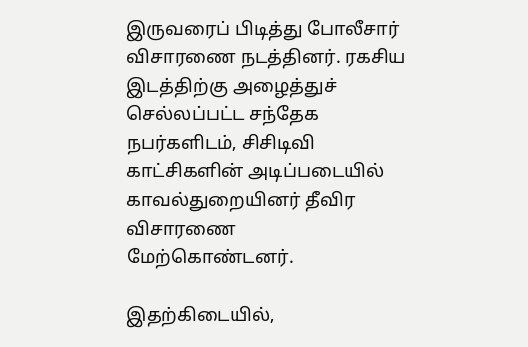இருவரைப் பிடித்து போலீசார் விசாரணை நடத்தினர். ரகசிய இடத்திற்கு அழைத்துச் செல்லப்பட்ட சந்தேக நபர்களிடம், சிசிடிவி காட்சிகளின் அடிப்படையில் காவல்துறையினர் தீவிர விசாரணை மேற்கொண்டனர்.

இதற்கிடையில்,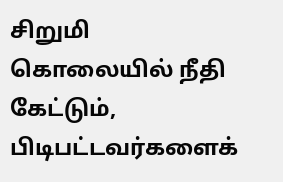சிறுமி கொலையில் நீதி கேட்டும், பிடிபட்டவர்களைக்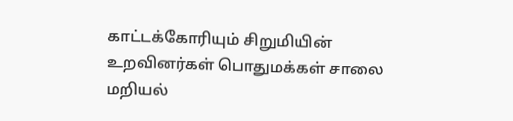காட்டக்கோரியும் சிறுமியின் உறவினர்கள் பொதுமக்கள் சாலை மறியல்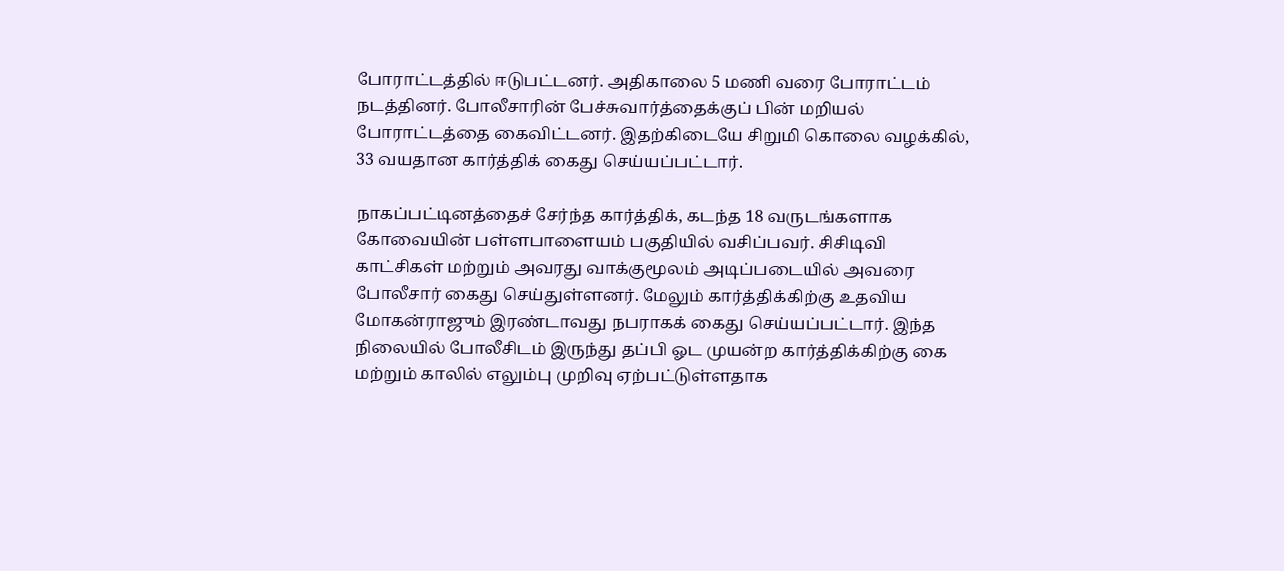போராட்டத்தில் ஈடுபட்டனர். அதிகாலை 5 மணி வரை போராட்டம் நடத்தினர். போலீசாரின் பேச்சுவார்த்தைக்குப் பின் மறியல் போராட்டத்தை கைவிட்டனர். இதற்கிடையே சிறுமி கொலை வழக்கில், 33 வயதான கார்த்திக் கைது செய்யப்பட்டார்.

நாகப்பட்டினத்தைச் சேர்ந்த கார்த்திக், கடந்த 18 வருடங்களாக கோவையின் பள்ளபாளையம் பகுதியில் வசிப்பவர். சிசிடிவி காட்சிகள் மற்றும் அவரது வாக்குமூலம் அடிப்படையில் அவரை போலீசார் கைது செய்துள்ளனர். மேலும் கார்த்திக்கிற்கு உதவிய மோகன்ராஜும் இரண்டாவது நபராகக் கைது செய்யப்பட்டார். இந்த நிலையில் போலீசிடம் இருந்து தப்பி ஓட முயன்ற கார்த்திக்கிற்கு கை மற்றும் காலில் எலும்பு முறிவு ஏற்பட்டுள்ளதாக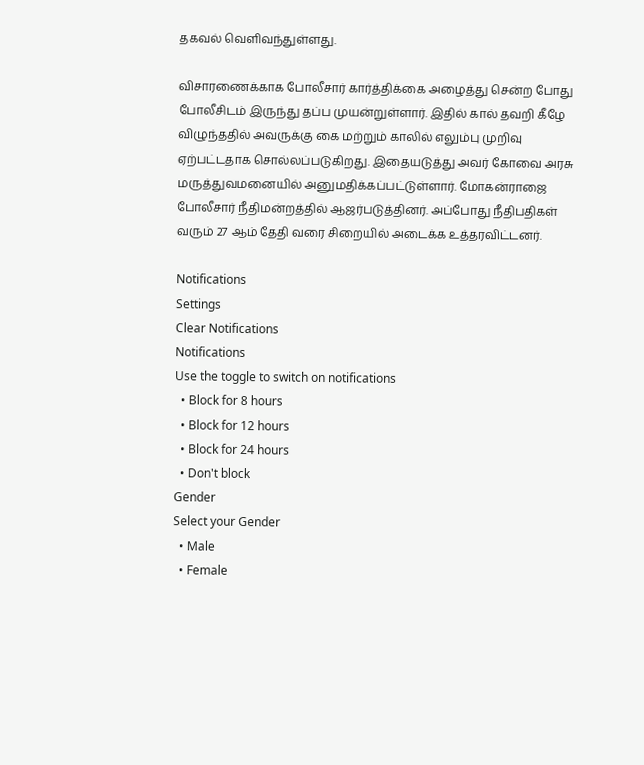தகவல் வெளிவந்துள்ளது.

விசாரணைக்காக போலீசார் கார்த்திக்கை அழைத்து சென்ற போது போலீசிடம் இருந்து தப்ப முயன்றுள்ளார். இதில் கால் தவறி கீழே விழுந்ததில் அவருக்கு கை மற்றும் காலில் எலும்பு முறிவு ஏற்பட்டதாக சொல்லப்படுகிறது. இதையடுத்து அவர் கோவை அரசு மருத்துவமனையில் அனுமதிக்கப்பட்டுள்ளார். மோகன்ராஜை போலீசார் நீதிமன்றத்தில் ஆஜர்படுத்தினர். அப்போது நீதிபதிகள் வரும் 27 ஆம் தேதி வரை சிறையில் அடைக்க உத்தரவிட்டனர்.

Notifications
Settings
Clear Notifications
Notifications
Use the toggle to switch on notifications
  • Block for 8 hours
  • Block for 12 hours
  • Block for 24 hours
  • Don't block
Gender
Select your Gender
  • Male
  • Female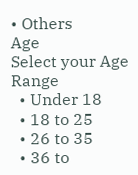• Others
Age
Select your Age Range
  • Under 18
  • 18 to 25
  • 26 to 35
  • 36 to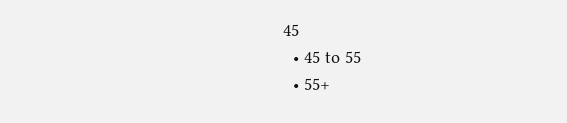45
  • 45 to 55
  • 55+